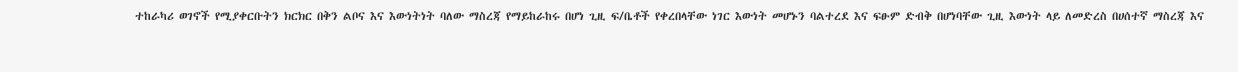ተከራካሪ ወገኖች የሚያቀርቡትን ክርክር በቅን ልቦና እና እውነትነት ባለው ማስረጃ የማይከራከሩ በሆነ ጊዚ ፍ/ቤቶች የቀረበላቸው ነገር እውነት መሆኑን ባልተረደ እና ፍፁም ድብቅ በሆነባቸው ጊዚ እውነት ላይ ለመድረስ በሀሰተኛ ማስረጃ እና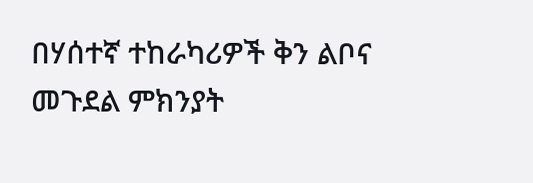በሃሰተኛ ተከራካሪዎች ቅን ልቦና መጉደል ምክንያት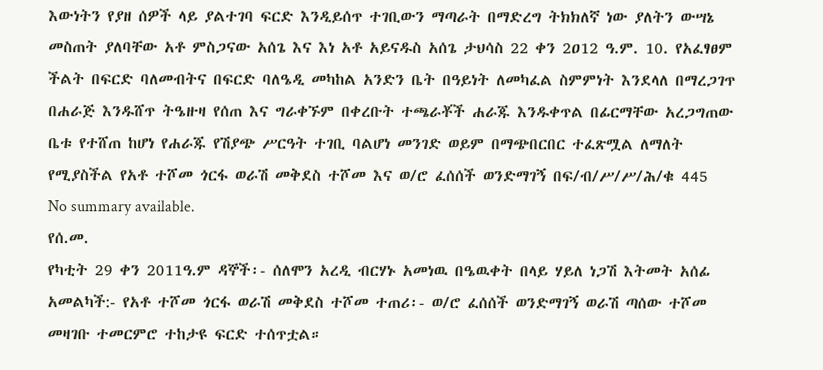እውነትን የያዘ ሰዎች ላይ ያልተገባ ፍርድ እንዲይሰጥ ተገቢውን ማጣራት በማድረግ ትክክለኛ ነው ያለትን ውሣኔ መስጠት ያለባቸው አቶ ምስጋናው አሰጌ እና እነ አቶ አይናዱስ አሰጌ ታህሳስ 22 ቀን 2ዐ12 ዓ.ም. 10. የአፈፃፀም ችልት በፍርድ ባለመብትና በፍርድ ባለዔዲ መካከል አንድን ቤት በዓይነት ለመካፈል ስምምነት እንደላለ በማረጋገጥ በሐራጅ እንዱሸጥ ትዔዙዛ የሰጠ እና ግራቀኙም በቀረቡት ተጫራቾች ሐራጁ እንዱቀጥል በፊርማቸው አረጋግጠው ቤቱ የተሸጠ ከሆነ የሐራጁ የሽያጭ ሥርዓት ተገቢ ባልሆነ መንገድ ወይም በማጭበርበር ተፈጽሟል ለማለት የሚያስችል የአቶ ተሾመ ጎርፋ ወራሽ መቅደስ ተሾመ እና ወ/ሮ ፈሰሰች ወንድማገኝ በፍ/ብ/ሥ/ሥ/ሕ/ቁ 445
No summary available.
የሰ.መ.
የካቲት 29 ቀን 2011ዓ.ም ዳኞች፡- ሰለሞን አረዲ ብርሃኑ አመነዉ በዔዉቀት በላይ ሃይለ ነጋሽ እትመት አሰፊ አመልካች:- የአቶ ተሾመ ጎርፋ ወራሽ መቅደስ ተሾመ ተጠሪ፡- ወ/ሮ ፈሰሰች ወንድማገኝ ወራሽ ጣሰው ተሾመ መዛገቡ ተመርምሮ ተከታዩ ፍርድ ተሰጥቷል።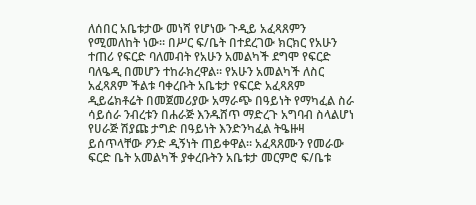ለሰበር አቤቱታው መነሻ የሆነው ጉዲይ አፈጻጸምን የሚመለከት ነው። በሥር ፍ/ቤት በተደረገው ክርክር የአሁን ተጠሪ የፍርድ ባለመብት የአሁን አመልካች ደግሞ የፍርድ ባለዔዲ በመሆን ተከራክረዋል። የአሁን አመልካች ለስር አፈጻጸም ችልቱ ባቀረቡት አቤቱታ የፍርድ አፈጻጸም ዲይሬክቶሬት በመጀመሪያው አማራጭ በዓይነት የማካፈል ስራ ሳይሰራ ንብረቱን በሐራጅ እንዱሸጥ ማድረጉ አግባብ ስላልሆነ የሀራጅ ሽያጩ ታግድ በዓይነት እንድንካፈል ትዔዙዛ ይሰጥላቸው ዖንድ ዲኝነት ጠይቀዋል። አፈጻጸሙን የመራው ፍርድ ቤት አመልካች ያቀረቡትን አቤቱታ መርምሮ ፍ/ቤቱ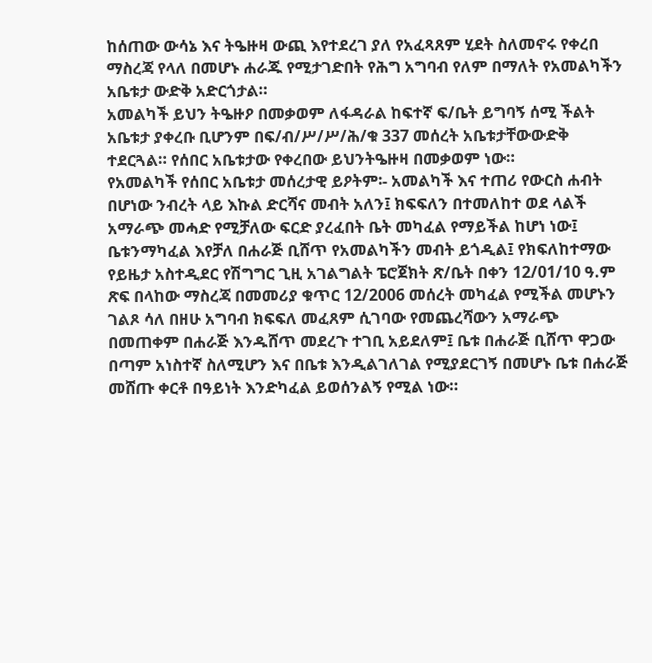ከሰጠው ውሳኔ እና ትዔዙዛ ውጪ እየተደረገ ያለ የአፈጻጸም ሂደት ስለመኖሩ የቀረበ ማስረጃ የላለ በመሆኑ ሐራጁ የሚታገድበት የሕግ አግባብ የለም በማለት የአመልካችን አቤቱታ ውድቅ አድርጎታል።
አመልካች ይህን ትዔዙዖ በመቃወም ለፋዳራል ከፍተኛ ፍ/ቤት ይግባኝ ሰሚ ችልት አቤቱታ ያቀረቡ ቢሆንም በፍ/ብ/ሥ/ሥ/ሕ/ቁ 337 መሰረት አቤቱታቸውውድቅ ተደርጓል። የሰበር አቤቱታው የቀረበው ይህንትዔዙዛ በመቃወም ነው።
የአመልካች የሰበር አቤቱታ መሰረታዊ ይዖትም፡- አመልካች እና ተጠሪ የውርስ ሐብት በሆነው ንብረት ላይ እኩል ድርሻና መብት አለን፤ ክፍፍለን በተመለከተ ወደ ላልች አማራጭ መሓድ የሚቻለው ፍርድ ያረፈበት ቤት መካፈል የማይችል ከሆነ ነው፤ ቤቱንማካፈል እየቻለ በሐራጅ ቢሸጥ የአመልካችን መብት ይጎዲል፤ የክፍለከተማው የይዜታ አስተዲደር የሽግግር ጊዚ አገልግልት ፔሮጀክት ጽ/ቤት በቀን 12/01/10 ዓ.ም ጽፍ በላከው ማስረጃ በመመሪያ ቁጥር 12/2006 መሰረት መካፈል የሚችል መሆኑን ገልጾ ሳለ በዘሁ አግባብ ክፍፍለ መፈጸም ሲገባው የመጨረሻውን አማራጭ በመጠቀም በሐራጅ እንዱሸጥ መደረጉ ተገቢ አይደለም፤ ቤቱ በሐራጅ ቢሸጥ ዋጋው በጣም አነስተኛ ስለሚሆን እና በቤቱ እንዲልገለገል የሚያደርገኝ በመሆኑ ቤቱ በሐራጅ መሸጡ ቀርቶ በዓይነት እንድካፈል ይወሰንልኝ የሚል ነው።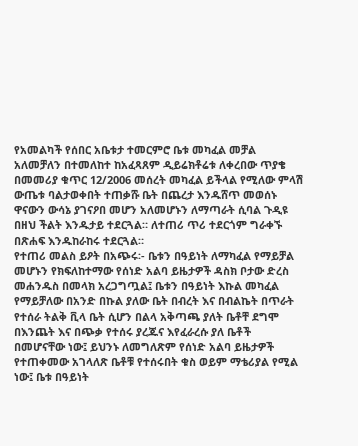የአመልካች የሰበር አቤቱታ ተመርምሮ ቤቱ መካፈል መቻል አለመቻለን በተመለከተ ከአፈጻጸም ዲይሬክቶሬቱ ለቀረበው ጥያቄ በመመሪያ ቁጥር 12/2006 መሰረት መካፈል ይችላል የሚለው ምላሽ ውጤቱ ባልታወቀበት ተጠቃሹ ቤት በጨረታ እንዱሸጥ መወሰኑ ዋናውን ውሳኔ ያገናዖበ መሆን አለመሆኑን ለማጣራት ሲባል ጉዲዩ በዘህ ችልት እንዱታይ ተደርጓል። ለተጠሪ ጥሪ ተደርጎም ግራቀኙ በጽሐፍ እንዱከራከሩ ተደርጓል።
የተጠሪ መልስ ይዖት በአጭሩ፡- ቤቱን በዓይነት ለማካፈል የማይቻል መሆኑን የክፍለከተማው የሰነድ አልባ ይዜታዎች ዳስክ ቦታው ድረስ መሐንዱስ በመላክ አረጋግጧል፤ ቤቱን በዓይነት እኩል መካፈል የማይቻለው በአንድ በኩል ያለው ቤት በብረት እና በብልኬት በጥራት የተሰራ ትልቅ ቪላ ቤት ሲሆን በልላ አቅጣጫ ያለት ቤቶቸ ደግሞ በእንጨት እና በጭቃ የተሰሩ ያረጁና እየፈራረሱ ያለ ቤቶች በመሆናቸው ነው፤ ይህንኑ ለመግለጽም የሰነድ አልባ ይዜታዎች የተጠቀመው አገላለጽ ቤቶቹ የተሰሩበት ቁስ ወይም ማቴሪያል የሚል ነው፤ ቤቱ በዓይነት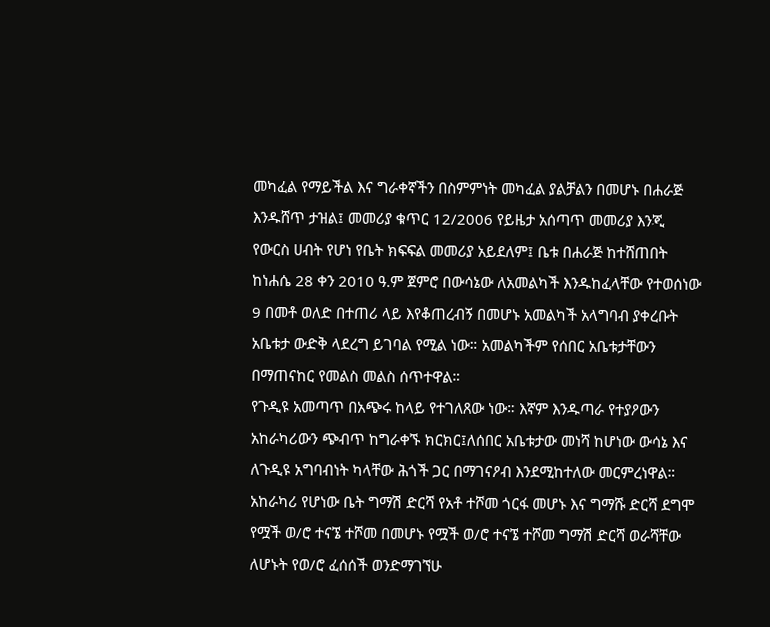መካፈል የማይችል እና ግራቀኛችን በስምምነት መካፈል ያልቻልን በመሆኑ በሐራጅ እንዱሸጥ ታዝል፤ መመሪያ ቁጥር 12/2006 የይዜታ አሰጣጥ መመሪያ እንጂ የውርስ ሀብት የሆነ የቤት ክፍፍል መመሪያ አይደለም፤ ቤቱ በሐራጅ ከተሸጠበት ከነሐሴ 28 ቀን 2010 ዓ.ም ጀምሮ በውሳኔው ለአመልካች እንዱከፈላቸው የተወሰነው 9 በመቶ ወለድ በተጠሪ ላይ እየቆጠረብኝ በመሆኑ አመልካች አላግባብ ያቀረቡት አቤቱታ ውድቅ ላደረግ ይገባል የሚል ነው። አመልካችም የሰበር አቤቱታቸውን በማጠናከር የመልስ መልስ ሰጥተዋል።
የጉዲዩ አመጣጥ በአጭሩ ከላይ የተገለጸው ነው። እኛም እንዱጣራ የተያዖውን አከራካሪውን ጭብጥ ከግራቀኙ ክርክር፤ለሰበር አቤቱታው መነሻ ከሆነው ውሳኔ እና ለጉዲዩ አግባብነት ካላቸው ሕጎች ጋር በማገናዖብ እንደሚከተለው መርምረነዋል።
አከራካሪ የሆነው ቤት ግማሽ ድርሻ የአቶ ተሾመ ጎርፋ መሆኑ እና ግማሹ ድርሻ ደግሞ የሟች ወ/ሮ ተናኜ ተሾመ በመሆኑ የሟች ወ/ሮ ተናኜ ተሾመ ግማሽ ድርሻ ወራሻቸው ለሆኑት የወ/ሮ ፈሰሰች ወንድማገኘሁ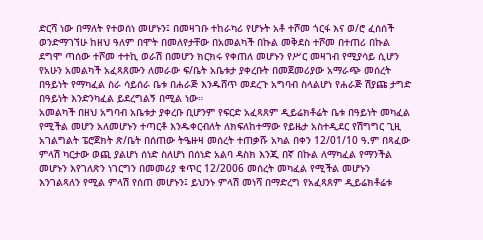ድርሻ ነው በማለት የተወሰነ መሆኑን፤ በመዛገቡ ተከራካሪ የሆኑት አቶ ተሾመ ጎርፋ እና ወ/ሮ ፈሰሰች ወንድማገኘሁ ከዘህ ዓለም በሞት በመለየታቸው በአመልካች በኩል መቅደስ ተሾመ በተጠሪ በኩል ደግሞ ጣሰው ተሾመ ተተኪ ወራሽ በመሆን ክርክሩ የቀጠለ መሆኑን የሥር መዛገብ የሚያሳይ ሲሆን የአሁን አመልካች አፈጻጸሙን ለመራው ፍ/ቤት አቤቱታ ያቀረቡት በመጀመሪያው አማራጭ መሰረት በዓይነት የማካፈል ስራ ሳይሰራ ቤቱ በሐራጅ እንዱሸጥ መደረጉ አግባብ ስላልሆነ የሐራጅ ሽያጩ ታግድ በዓይነት እንድንካፈል ይደረግልኝ በሚል ነው።
አመልካች በዘህ አግባብ አቤቱታ ያቀረቡ ቢሆንም የፍርድ አፈጻጸም ዲይሬክቶሬት ቤቱ በዓይነት መካፈል የሚችል መሆን አለመሆኑን ተጣርቶ እንዱቀርብለት ለክፍለከተማው የይዜታ አስተዲደር የሽግግር ጊዚ አገልግልት ፔሮጀክት ጽ/ቤት በሰጠው ትዔዙዛ መሰረት ተጠቃሹ አካል በቀን 12/01/10 ዓ.ም በጻፈው ምላሽ ካርታው ወጪ ያልሆነ ሰነድ ስለሆነ በሰነድ አልባ ዳስክ እንጂ በኛ በኩል ለማካፈል የማንችል መሆኑን እየገለጽን ነገርግን በመመሪያ ቁጥር 12/2006 መሰረት መካፈል የሚችል መሆኑን እንገልጻለን የሚል ምላሽ የሰጠ መሆኑን፤ ይህንኑ ምላሽ መነሻ በማድረግ የአፈጻጸም ዲይሬክቶሬቱ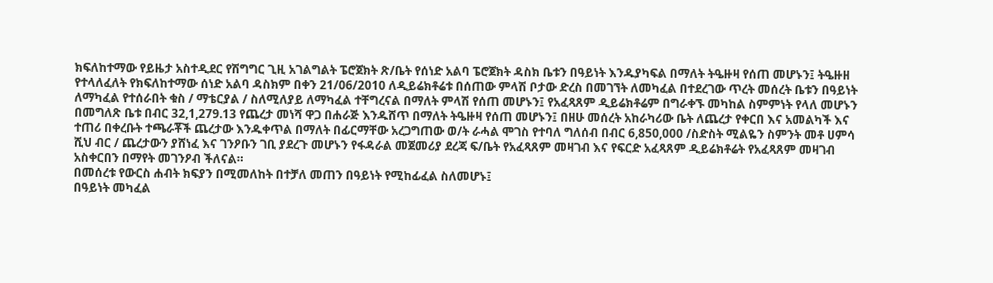ክፍለከተማው የይዜታ አስተዲደር የሽግግር ጊዚ አገልግልት ፔሮጀክት ጽ/ቤት የሰነድ አልባ ፔሮጀክት ዳስክ ቤቱን በዓይነት እንዱያካፍል በማለት ትዔዙዛ የሰጠ መሆኑን፤ ትዔዙዘ የተላለፈለት የክፍለከተማው ሰነድ አልባ ዳስክም በቀን 21/06/2010 ለዲይሬክቶሬቱ በሰጠው ምላሽ ቦታው ድረስ በመገኘት ለመካፈል በተደረገው ጥረት መሰረት ቤቱን በዓይነት ለማካፈል የተሰራበት ቁስ / ማቴርያል / ስለሚለያይ ለማካፈል ተቸግረናል በማለት ምላሽ የሰጠ መሆኑን፤ የአፈጻጸም ዲይሬክቶሬም በግራቀኙ መካከል ስምምነት የላለ መሆኑን በመግለጽ ቤቱ በብር 32,1,279.13 የጨረታ መነሻ ዋጋ በሐራጅ እንዱሸጥ በማለት ትዔዙዛ የሰጠ መሆኑን፤ በዘሁ መሰረት አከራካሪው ቤት ለጨረታ የቀርበ እና አመልካች እና ተጠሪ በቀረቡት ተጫራቾች ጨረታው እንዱቀጥል በማለት በፊርማቸው አረጋግጠው ወ/ት ራሓል ሞገስ የተባለ ግለሰብ በብር 6,850,000 /ስድስት ሚልዬን ስምንት መቶ ሀምሳ ሺህ ብር / ጨረታውን ያሸነፈ እና ገንዖቡን ገቢ ያደረጉ መሆኑን የፋዳራል መጀመሪያ ደረጃ ፍ/ቤት የአፈጻጸም መዛገብ እና የፍርድ አፈጻጸም ዲይሬክቶሬት የአፈጻጸም መዛገብ አስቀርበን በማየት መገንዖብ ችለናል።
በመሰረቱ የውርስ ሐብት ክፍያን በሚመለከት በተቻለ መጠን በዓይነት የሚከፊፈል ስለመሆኑ፤
በዓይነት መካፈል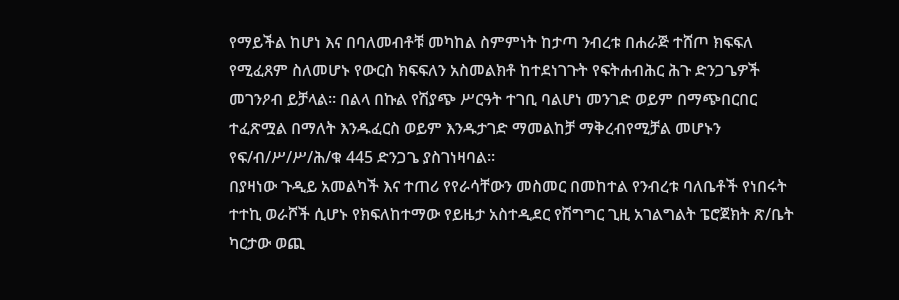የማይችል ከሆነ እና በባለመብቶቹ መካከል ስምምነት ከታጣ ንብረቱ በሐራጅ ተሸጦ ክፍፍለ የሚፈጸም ስለመሆኑ የውርስ ክፍፍለን አስመልክቶ ከተደነገጉት የፍትሐብሕር ሕጉ ድንጋጌዎች መገንዖብ ይቻላል። በልላ በኩል የሽያጭ ሥርዓት ተገቢ ባልሆነ መንገድ ወይም በማጭበርበር ተፈጽሟል በማለት እንዱፈርስ ወይም እንዱታገድ ማመልከቻ ማቅረብየሚቻል መሆኑን የፍ/ብ/ሥ/ሥ/ሕ/ቁ 445 ድንጋጌ ያስገነዛባል።
በያዛነው ጉዲይ አመልካች እና ተጠሪ የየራሳቸውን መስመር በመከተል የንብረቱ ባለቤቶች የነበሩት ተተኪ ወራሾች ሲሆኑ የክፍለከተማው የይዜታ አስተዲደር የሽግግር ጊዚ አገልግልት ፔሮጀክት ጽ/ቤት ካርታው ወጪ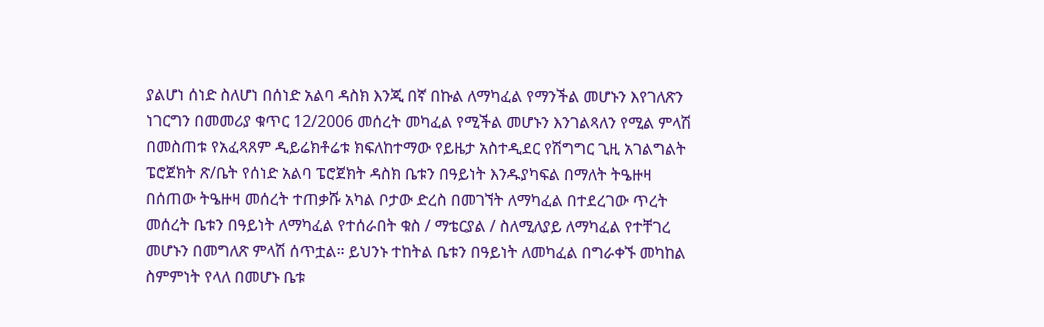ያልሆነ ሰነድ ስለሆነ በሰነድ አልባ ዳስክ እንጂ በኛ በኩል ለማካፈል የማንችል መሆኑን እየገለጽን ነገርግን በመመሪያ ቁጥር 12/2006 መሰረት መካፈል የሚችል መሆኑን እንገልጻለን የሚል ምላሽ በመስጠቱ የአፈጻጸም ዲይሬክቶሬቱ ክፍለከተማው የይዜታ አስተዲደር የሽግግር ጊዚ አገልግልት ፔሮጀክት ጽ/ቤት የሰነድ አልባ ፔሮጀክት ዳስክ ቤቱን በዓይነት እንዱያካፍል በማለት ትዔዙዛ በሰጠው ትዔዙዛ መሰረት ተጠቃሹ አካል ቦታው ድረስ በመገኘት ለማካፈል በተደረገው ጥረት መሰረት ቤቱን በዓይነት ለማካፈል የተሰራበት ቁስ / ማቴርያል / ስለሚለያይ ለማካፈል የተቸገረ መሆኑን በመግለጽ ምላሽ ሰጥቷል። ይህንኑ ተከትል ቤቱን በዓይነት ለመካፈል በግራቀኙ መካከል ስምምነት የላለ በመሆኑ ቤቱ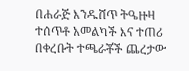በሐራጅ እንዱሸጥ ትዔዙዛ ተሰጥቶ አመልካች እና ተጠሪ በቀረቡት ተጫራቾች ጨረታው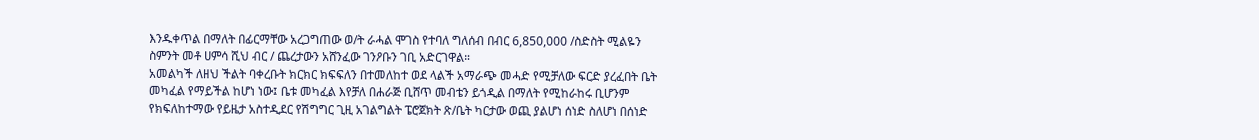እንዱቀጥል በማለት በፊርማቸው አረጋግጠው ወ/ት ራሓል ሞገስ የተባለ ግለሰብ በብር 6,850,000 /ስድስት ሚልዬን ስምንት መቶ ሀምሳ ሺህ ብር / ጨረታውን አሸንፈው ገንዖቡን ገቢ አድርገዋል።
አመልካች ለዘህ ችልት ባቀረቡት ክርክር ክፍፍለን በተመለከተ ወደ ላልች አማራጭ መሓድ የሚቻለው ፍርድ ያረፈበት ቤት መካፈል የማይችል ከሆነ ነው፤ ቤቱ መካፈል እየቻለ በሐራጅ ቢሸጥ መብቴን ይጎዲል በማለት የሚከራከሩ ቢሆንም የክፍለከተማው የይዜታ አስተዲደር የሽግግር ጊዚ አገልግልት ፔሮጀክት ጽ/ቤት ካርታው ወጪ ያልሆነ ሰነድ ስለሆነ በሰነድ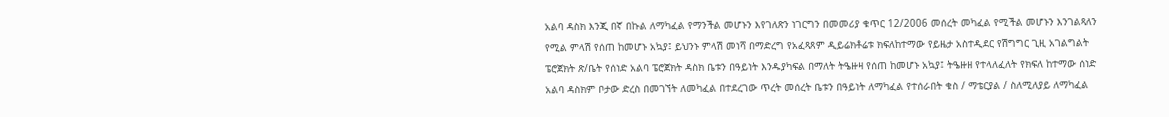አልባ ዳስክ እንጂ በኛ በኩል ለማካፈል የማንችል መሆኑን እየገለጽን ነገርግን በመመሪያ ቁጥር 12/2006 መሰረት መካፈል የሚችል መሆኑን እንገልጻለን የሚል ምላሽ የሰጠ ከመሆኑ አኳያ፤ ይህንኑ ምላሽ መነሻ በማድረግ የአፈጻጸም ዲይሬክቶሬቱ ክፍለከተማው የይዜታ አስተዲደር የሽግግር ጊዚ አገልግልት ፔሮጀክት ጽ/ቤት የሰነድ አልባ ፔሮጀክት ዳስክ ቤቱን በዓይነት እንዱያካፍል በማለት ትዔዙዛ የሰጠ ከመሆኑ አኳያ፤ ትዔዙዘ የተላለፈለት የክፍለ ከተማው ሰነድ አልባ ዳስክም ቦታው ድረስ በመገኘት ለመካፈል በተደረገው ጥረት መሰረት ቤቱን በዓይነት ለማካፈል የተሰራበት ቁስ / ማቴርያል / ስለሚለያይ ለማካፈል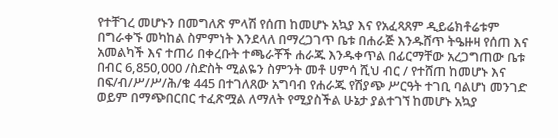የተቸገረ መሆኑን በመግለጽ ምላሽ የሰጠ ከመሆኑ አኳያ እና የአፈጻጸም ዲይሬክቶሬቱም በግራቀኙ መካከል ስምምነት እንደላለ በማረጋገጥ ቤቱ በሐራጅ እንዱሸጥ ትዔዙዛ የሰጠ እና አመልካች እና ተጠሪ በቀረቡት ተጫራቾች ሐራጁ እንዱቀጥል በፊርማቸው አረጋግጠው ቤቱ በብር 6,850,000 /ስድስት ሚልዬን ስምንት መቶ ሀምሳ ሺህ ብር / የተሸጠ ከመሆኑ እና በፍ/ብ/ሥ/ሥ/ሕ/ቁ 445 በተገለጸው አግባብ የሐራጁ የሽያጭ ሥርዓት ተገቢ ባልሆነ መንገድ ወይም በማጭበርበር ተፈጽሟል ለማለት የሚያስችል ሁኔታ ያልተገኘ ከመሆኑ አኳያ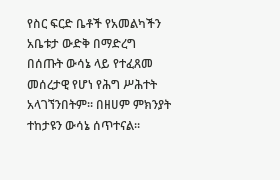የስር ፍርድ ቤቶች የአመልካችን አቤቱታ ውድቅ በማድረግ በሰጡት ውሳኔ ላይ የተፈጸመ መሰረታዊ የሆነ የሕግ ሥሕተት አላገኘንበትም። በዘሀም ምክንያት ተከታዩን ውሳኔ ሰጥተናል።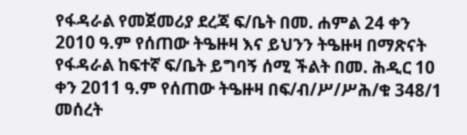የፋዳራል የመጀመሪያ ደረጃ ፍ/ቤት በመ. ሐምል 24 ቀን 2010 ዓ.ም የሰጠው ትዔዙዛ እና ይህንን ትዔዙዛ በማጽናት የፋዳራል ከፍተኛ ፍ/ቤት ይግባኝ ሰሚ ችልት በመ. ሕዲር 10 ቀን 2011 ዓ.ም የሰጠው ትዔዙዛ በፍ/ብ/ሥ/ሥሕ/ቁ 348/1 መሰረት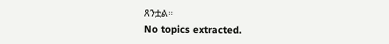ጸንቷል።
No topics extracted.